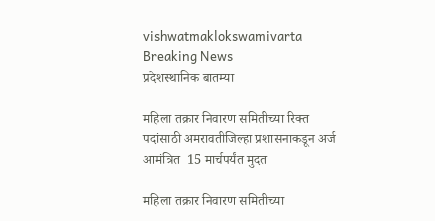vishwatmaklokswamivarta
Breaking News
प्रदेशस्थानिक बातम्या

महिला तक्रार निवारण समितीच्या रिक्त पदांसाठी अमरावतीजिल्हा प्रशासनाकडून अर्ज आमंत्रित  15 मार्चपर्यंत मुदत

महिला तक्रार निवारण समितीच्या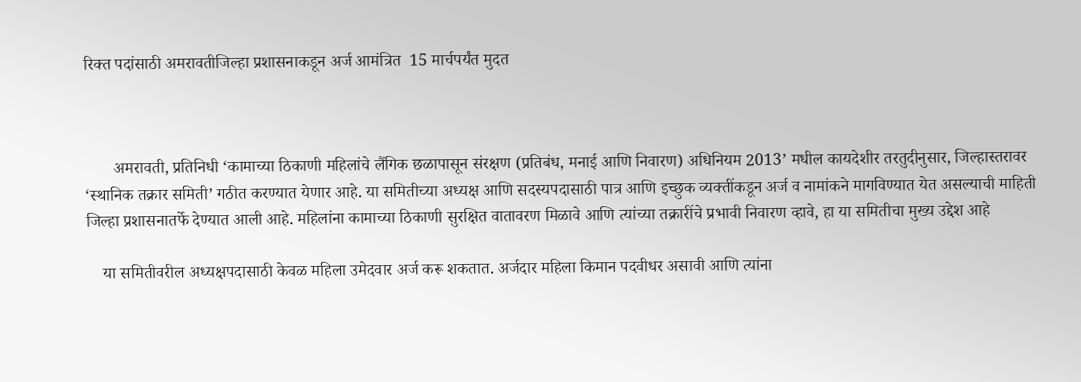रिक्त पदांसाठी अमरावतीजिल्हा प्रशासनाकडून अर्ज आमंत्रित  15 मार्चपर्यंत मुदत



       अमरावती, प्रतिनिधी ‘कामाच्या ठिकाणी महिलांचे लैंगिक छळापासून संरक्षण (प्रतिबंध, मनाई आणि निवारण) अधिनियम 2013’ मधील कायदेशीर तरतुदीनुसार, जिल्हास्तरावर ‘स्थानिक तक्रार समिती’ गठीत करण्यात येणार आहे. या समितीच्या अध्यक्ष आणि सदस्यपदासाठी पात्र आणि इच्छुक व्यक्तींकडून अर्ज व नामांकने मागविण्यात येत असल्याची माहिती जिल्हा प्रशासनातर्फे देण्यात आली आहे. महिलांना कामाच्या ठिकाणी सुरक्षित वातावरण मिळावे आणि त्यांच्या तक्रारींचे प्रभावी निवारण व्हावे, हा या समितीचा मुख्य उद्देश आहे

    या समितीवरील अध्यक्षपदासाठी केवळ महिला उमेदवार अर्ज करू शकतात. अर्जदार महिला किमान पदवीधर असावी आणि त्यांना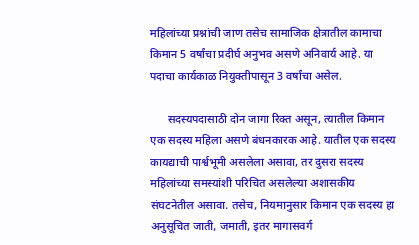महिलांच्या प्रश्नांची जाण तसेच सामाजिक क्षेत्रातील कामाचा किमान 5 वर्षांचा प्रदीर्घ अनुभव असणे अनिवार्य आहे. या पदाचा कार्यकाळ नियुक्तीपासून 3 वर्षांचा असेल.

      सदस्यपदासाठी दोन जागा रिक्त असून, त्यातील किमान एक सदस्य महिला असणे बंधनकारक आहे. यातील एक सदस्य कायद्याची पार्श्वभूमी असलेला असावा, तर दुसरा सदस्य महिलांच्या समस्यांशी परिचित असलेल्या अशासकीय संघटनेतील असावा. तसेच, नियमानुसार किमान एक सदस्य हा अनुसूचित जाती, जमाती, इतर मागासवर्ग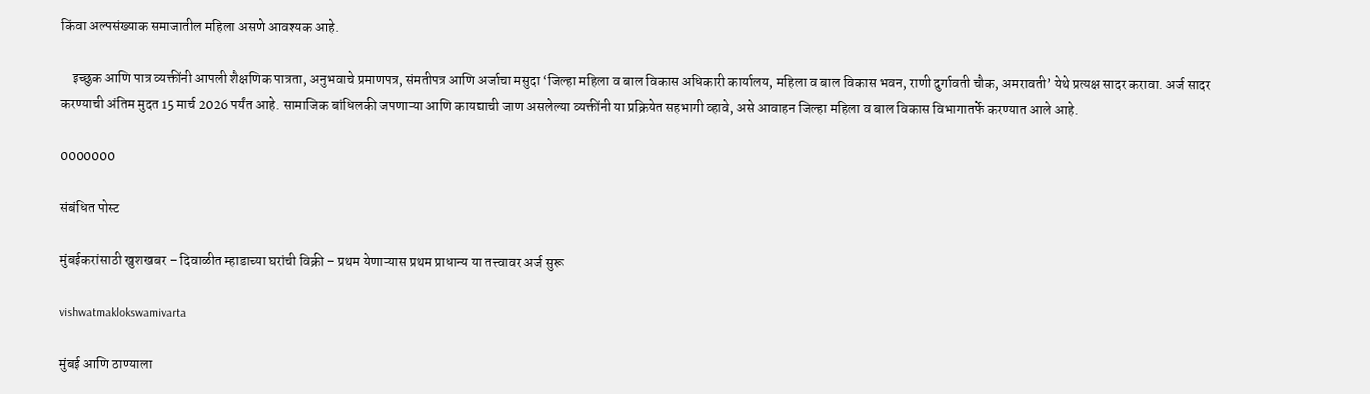किंवा अल्पसंख्याक समाजातील महिला असणे आवश्यक आहे.

    इच्छुक आणि पात्र व्यक्तींनी आपली शैक्षणिक पात्रता, अनुभवाचे प्रमाणपत्र, संमतीपत्र आणि अर्जाचा मसुदा ‘जिल्हा महिला व बाल विकास अधिकारी कार्यालय, महिला व बाल विकास भवन, राणी दुर्गावती चौक, अमरावती’ येथे प्रत्यक्ष सादर करावा. अर्ज सादर करण्याची अंतिम मुदत 15 मार्च 2026 पर्यंत आहे. सामाजिक बांधिलकी जपणाऱ्या आणि कायद्याची जाण असलेल्या व्यक्तींनी या प्रक्रियेत सहभागी व्हावे, असे आवाहन जिल्हा महिला व बाल विकास विभागातर्फे करण्यात आले आहे.

0000000

संबंधित पोस्ट

मुंबईकरांसाठी खुशखबर – दिवाळीत म्हाडाच्या घरांची विक्री – प्रथम येणाऱ्यास प्रथम प्राधान्य या तत्त्वावर अर्ज सुरू

vishwatmaklokswamivarta

मुंबई आणि ठाण्याला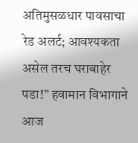अतिमुसळधार पावसाचा रेड अलर्ट; आवश्यकता असेल तरच घराबाहेर पडा!” हवामान विभागाने आज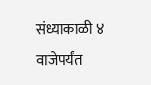संध्याकाळी ४ वाजेपर्यंत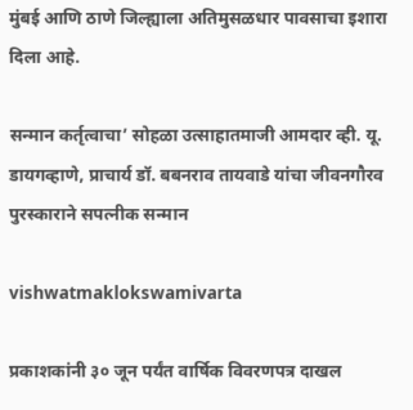मुंबई आणि ठाणे जिल्ह्याला अतिमुसळधार पावसाचा इशारा दिला आहे.

सन्मान कर्तृत्वाचा’ सोहळा उत्साहातमाजी आमदार व्ही. यू. डायगव्हाणे, प्राचार्य डॉ. बबनराव तायवाडे यांचा जीवनगौरव पुरस्काराने सपत्नीक सन्मान

vishwatmaklokswamivarta

प्रकाशकांनी ३० जून पर्यंत वार्षिक विवरणपत्र दाखल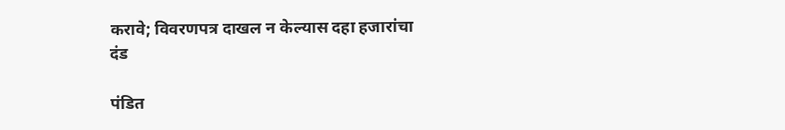करावे; विवरणपत्र दाखल न केल्यास दहा हजारांचा दंड

पंडित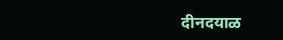दीनदयाळ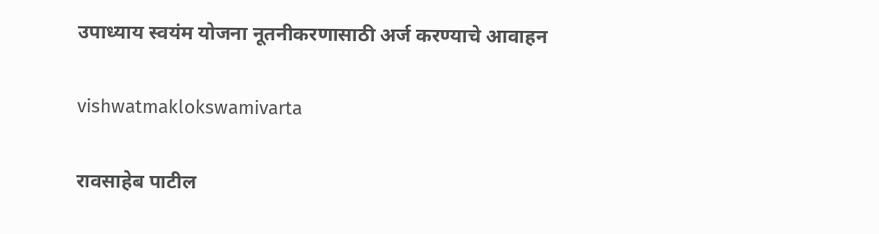उपाध्याय स्वयंम योजना नूतनीकरणासाठी अर्ज करण्याचे आवाहन

vishwatmaklokswamivarta

रावसाहेब पाटील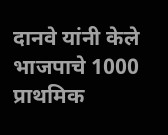दानवे यांनी केले भाजपाचे 1000 प्राथमिक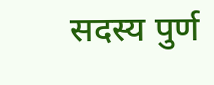सदस्य पुर्ण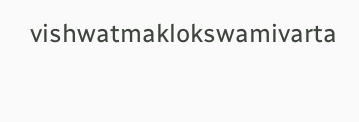vishwatmaklokswamivarta